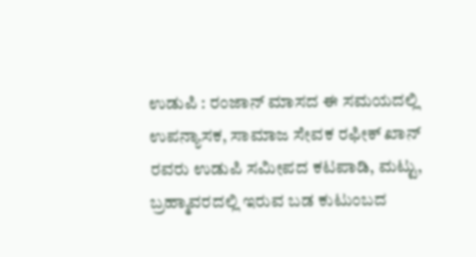ಉಡುಪಿ : ರಂಜಾನ್ ಮಾಸದ ಈ ಸಮಯದಲ್ಲಿ ಉಪನ್ಯಾಸಕ, ಸಾಮಾಜ ಸೇವಕ ರಫೀಕ್ ಖಾನ್ ರವರು ಉಡುಪಿ ಸಮೀಪದ ಕಟಪಾಡಿ, ಮಟ್ಟು, ಬ್ರಹ್ಮಾವರದಲ್ಲಿ ಇರುವ ಬಡ ಕುಟುಂಬದ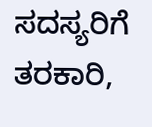ಸದಸ್ಯರಿಗೆ ತರಕಾರಿ,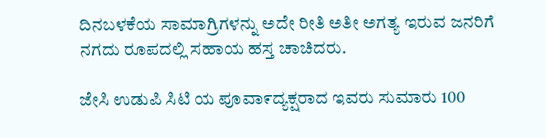ದಿನಬಳಕೆಯ ಸಾಮಾಗ್ರಿಗಳನ್ನು ಅದೇ ರೀತಿ ಅತೀ ಅಗತ್ಯ ಇರುವ ಜನರಿಗೆ ನಗದು ರೂಪದಲ್ಲಿ ಸಹಾಯ ಹಸ್ತ ಚಾಚಿದರು.

ಜೇಸಿ ಉಡುಪಿ ಸಿಟಿ ಯ ಪೂವಾ೯ದ್ಯಕ್ಷರಾದ ಇವರು ಸುಮಾರು 100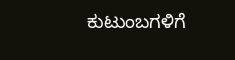ಕುಟುಂಬಗಳಿಗೆ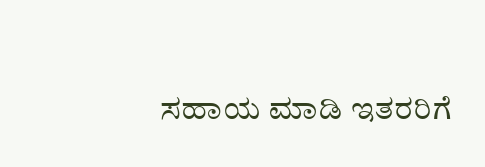ಸಹಾಯ ಮಾಡಿ ಇತರರಿಗೆ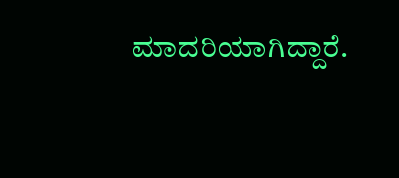ಮಾದರಿಯಾಗಿದ್ದಾರೆ.